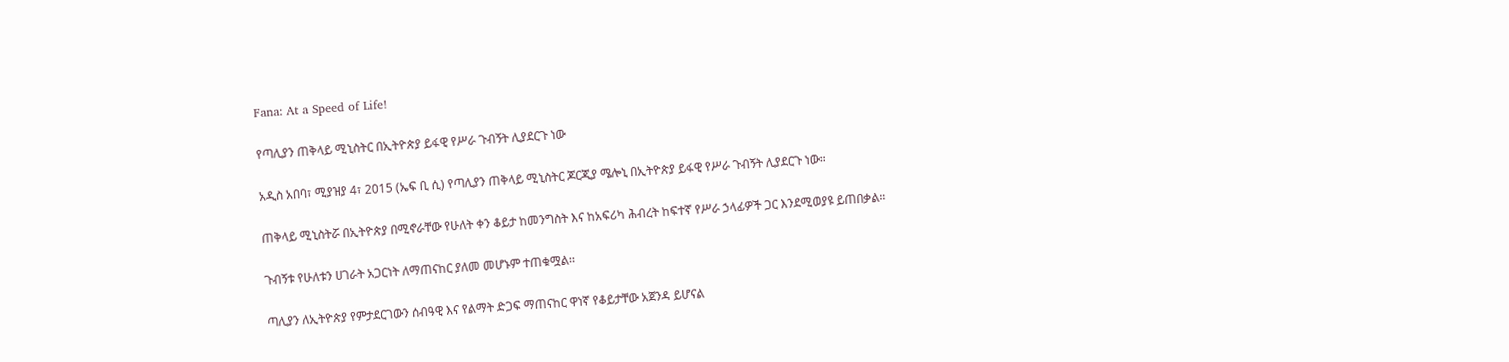Fana: At a Speed of Life!

የጣሊያን ጠቅላይ ሚኒስትር በኢትዮጵያ ይፋዊ የሥራ ጉብኝት ሊያደርጉ ነው

አዲስ አበባ፣ ሚያዝያ 4፣ 2015 (ኤፍ ቢ ሲ) የጣሊያን ጠቅላይ ሚኒስትር ጆርጂያ ሜሎኒ በኢትዮጵያ ይፋዊ የሥራ ጉብኝት ሊያደርጉ ነው።

ጠቅላይ ሚኒስትሯ በኢትዮጵያ በሚኖራቸው የሁለት ቀን ቆይታ ከመንግስት እና ከአፍሪካ ሕብረት ከፍተኛ የሥራ ኃላፊዎች ጋር እንደሚወያዩ ይጠበቃል።

ጉብኝቱ የሁለቱን ሀገራት አጋርነት ለማጠናከር ያለመ መሆኑም ተጠቁሟል፡፡

ጣሊያን ለኢትዮጵያ የምታደርገውን ሰብዓዊ እና የልማት ድጋፍ ማጠናከር ዋነኛ የቆይታቸው አጀንዳ ይሆናል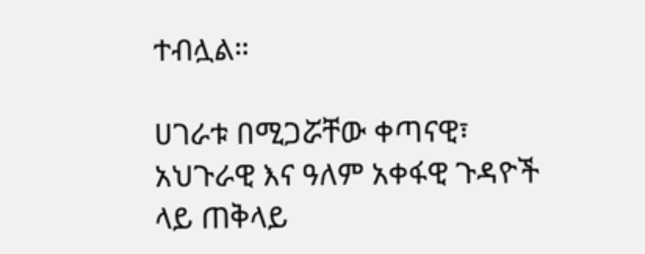ተብሏል።

ሀገራቱ በሚጋሯቸው ቀጣናዊ፣ አህጉራዊ እና ዓለም አቀፋዊ ጉዳዮች ላይ ጠቅላይ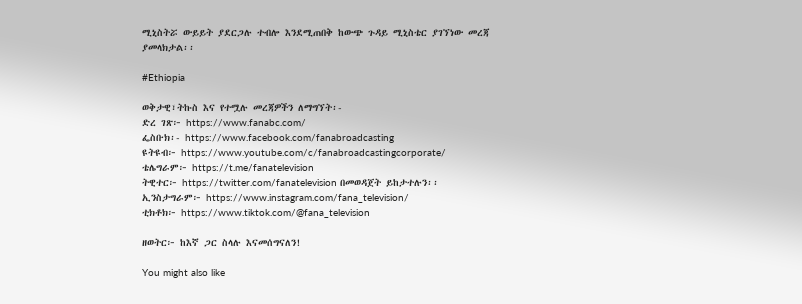ሚኒስትሯ ውይይት ያደርጋሉ ተብሎ እንደሚጠበቅ ከውጭ ጉዳይ ሚኒስቴር ያገኘነው መረጃ ያመላክታል፡፡

#Ethiopia

ወቅታዊ፣ትኩስ እና የተሟሉ መረጃዎችን ለማግኘት፡-
ድረ ገጽ፦ https://www.fanabc.com/
ፌስቡክ፡- https://www.facebook.com/fanabroadcasting
ዩትዩብ፦ https://www.youtube.com/c/fanabroadcastingcorporate/
ቴሌግራም፦ https://t.me/fanatelevision
ትዊተር፦ https://twitter.com/fanatelevision በመወዳጀት ይከታተሉን፡፡
ኢንስታግራም፦ https://www.instagram.com/fana_television/
ቲክቶክ፦ https://www.tiktok.com/@fana_television

ዘወትር፦ ከእኛ ጋር ስላሉ እናመሰግናለን!

You might also like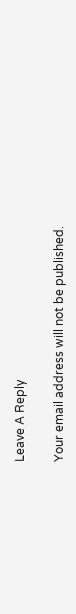Leave A Reply

Your email address will not be published.